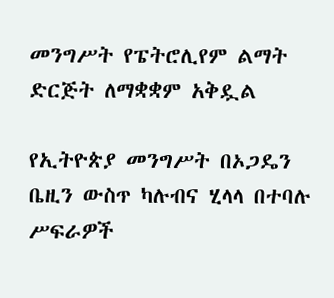መንግሥት የፔትሮሊየም ልማት ድርጅት ለማቋቋም አቅዷል

የኢትዮጵያ መንግሥት በኦጋዴን ቤዚን ውስጥ ካሉብና ሂላላ በተባሉ ሥፍራዎች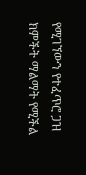የሚገኘውን የተፈጥሮ ጋዝ ክምችት ማልማት የሚችል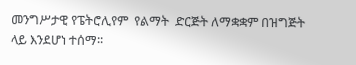መንግሥታዊ የፔትሮሊየም  የልማት  ድርጅት ለማቋቋም በዝግጅት ላይ እንደሆነ ተሰማ፡፡